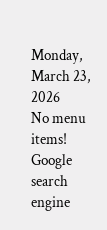Monday, March 23, 2026
No menu items!
Google search engine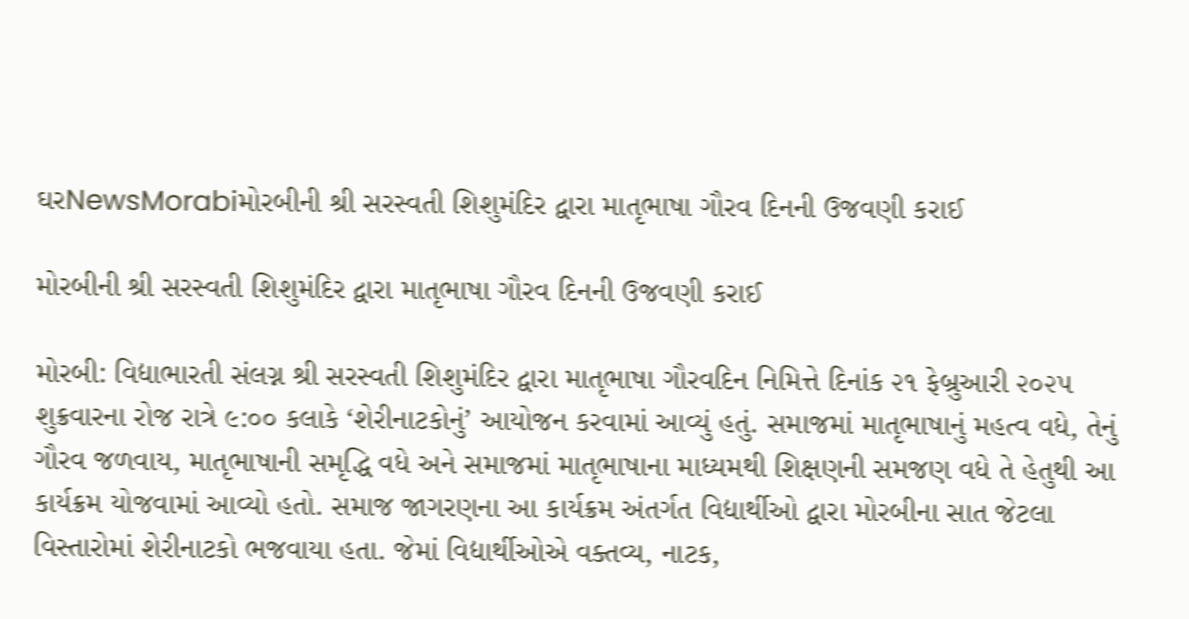ઘરNewsMorabiમોરબીની શ્રી સરસ્વતી શિશુમંદિર દ્વારા માતૃભાષા ગૌરવ દિનની ઉજવણી કરાઈ

મોરબીની શ્રી સરસ્વતી શિશુમંદિર દ્વારા માતૃભાષા ગૌરવ દિનની ઉજવણી કરાઈ

મોરબી: વિદ્યાભારતી સંલગ્ન શ્રી સરસ્વતી શિશુમંદિર દ્વારા માતૃભાષા ગૌરવદિન નિમિત્તે દિનાંક ૨૧ ફેબ્રુઆરી ૨૦૨૫ શુક્રવારના રોજ રાત્રે ૯:૦૦ કલાકે ‘શેરીનાટકોનું’ આયોજન કરવામાં આવ્યું હતું. સમાજમાં માતૃભાષાનું મહત્વ વધે, તેનું ગૌરવ જળવાય, માતૃભાષાની સમૃદ્ધિ વધે અને સમાજમાં માતૃભાષાના માધ્યમથી શિક્ષણની સમજણ વધે તે હેતુથી આ કાર્યક્રમ યોજવામાં આવ્યો હતો. સમાજ જાગરણના આ કાર્યક્રમ અંતર્ગત વિદ્યાર્થીઓ દ્વારા મોરબીના સાત જેટલા વિસ્તારોમાં શેરીનાટકો ભજવાયા હતા. જેમાં વિદ્યાર્થીઓએ વક્તવ્ય, નાટક,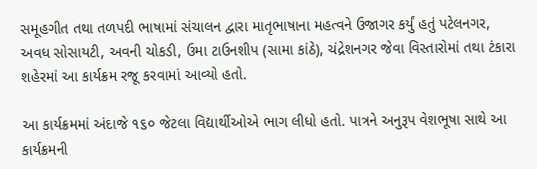સમૂહગીત તથા તળપદી ભાષામાં સંચાલન દ્વારા માતૃભાષાના મહત્વને ઉજાગર કર્યું હતું પટેલનગર, અવધ સોસાયટી, અવની ચોકડી, ઉમા ટાઉનશીપ (સામા કાંઠે), ચંદ્રેશનગર જેવા વિસ્તારોમાં તથા ટંકારા શહેરમાં આ કાર્યક્રમ રજૂ કરવામાં આવ્યો હતો.

આ કાર્યક્રમમાં અંદાજે ૧૬૦ જેટલા વિદ્યાર્થીઓએ ભાગ લીધો હતો. પાત્રને અનુરૂપ વેશભૂષા સાથે આ કાર્યક્રમની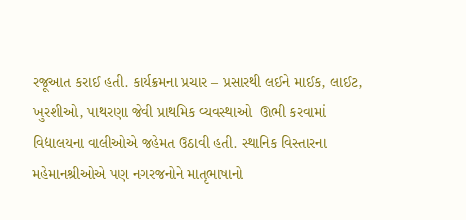રજૂઆત કરાઈ હતી. કાર્યક્રમના પ્રચાર – પ્રસારથી લઈને માઈક, લાઈટ, ખુરશીઓ, પાથરણા જેવી પ્રાથમિક વ્યવસ્થાઓ  ઊભી કરવામાં વિદ્યાલયના વાલીઓએ જહેમત ઉઠાવી હતી. સ્થાનિક વિસ્તારના મહેમાનશ્રીઓએ પણ નગરજનોને માતૃભાષાનો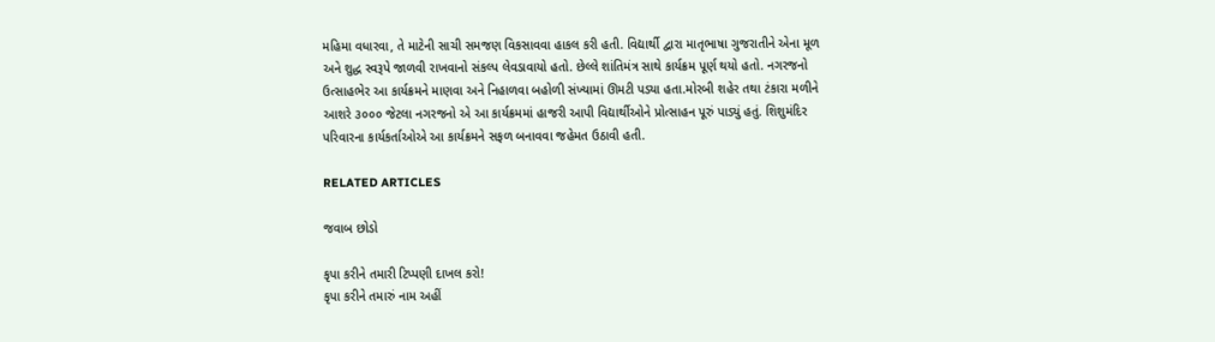મહિમા વધારવા, તે માટેની સાચી સમજણ વિકસાવવા હાકલ કરી હતી. વિદ્યાર્થી દ્વારા માતૃભાષા ગુજરાતીને એના મૂળ અને શુદ્ધ સ્વરૂપે જાળવી રાખવાનો સંકલ્પ લેવડાવાયો હતો. છેલ્લે શાંતિમંત્ર સાથે કાર્યક્રમ પૂર્ણ થયો હતો. નગરજનો ઉત્સાહભેર આ કાર્યક્રમને માણવા અને નિહાળવા બહોળી સંખ્યામાં ઊમટી પડ્યા હતા.મોરબી શહેર તથા ટંકારા મળીને આશરે ૩૦૦૦ જેટલા નગરજનો એ આ કાર્યક્રમમાં હાજરી આપી વિદ્યાર્થીઓને પ્રોત્સાહન પૂરું પાડ્યું હતું. શિશુમંદિર પરિવારના કાર્યકર્તાઓએ આ કાર્યક્રમને સફળ બનાવવા જહેમત ઉઠાવી હતી.

RELATED ARTICLES

જવાબ છોડો

કૃપા કરીને તમારી ટિપ્પણી દાખલ કરો!
કૃપા કરીને તમારું નામ અહીં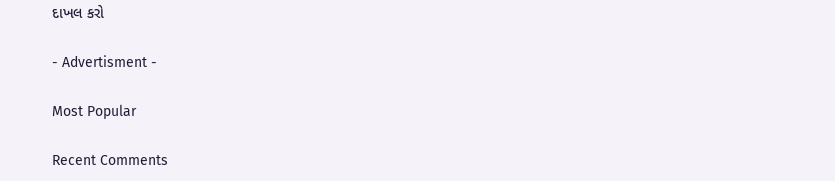દાખલ કરો

- Advertisment -

Most Popular

Recent Comments